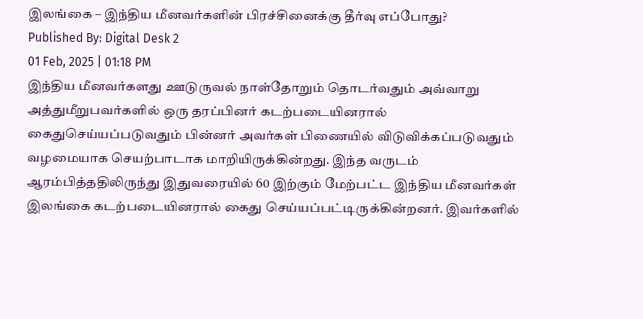இலங்கை – இந்திய மீனவர்களின் பிரச்சினைக்கு தீர்வு எப்போது?
Published By: Digital Desk 2
01 Feb, 2025 | 01:18 PM
இந்திய மீனவர்களது ஊடுருவல் நாள்தோறும் தொடர்வதும் அவ்வாறு அத்துமீறுபவர்களில் ஒரு தரப்பினர் கடற்படையினரால் கைதுசெய்யப்படுவதும் பின்னர் அவர்கள் பிணையில் விடுவிக்கப்படுவதும் வழமையாக செயற்பாடாக மாறியிருக்கின்றது. இந்த வருடம் ஆரம்பித்ததிலிருந்து இதுவரையில் 60 இற்கும் மேற்பட்ட இந்திய மீனவர்கள் இலங்கை கடற்படையினரால் கைது செய்யப்பட்டிருக்கின்றனர். இவர்களில்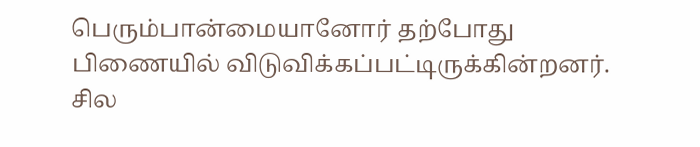பெரும்பான்மையானோர் தற்போது பிணையில் விடுவிக்கப்பட்டிருக்கின்றனர். சில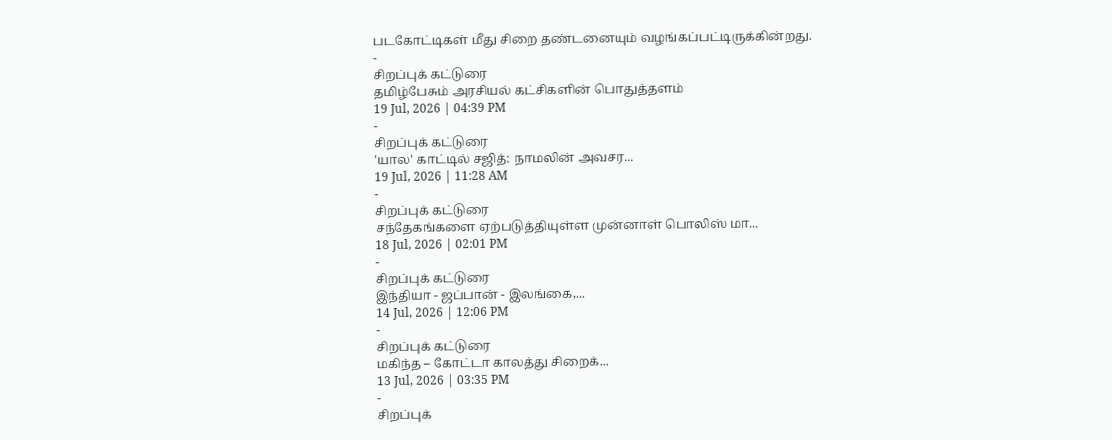படகோட்டிகள் மீது சிறை தண்டனையும் வழங்கப்பட்டிருக்கின்றது.
-
சிறப்புக் கட்டுரை
தமிழ்பேசும் அரசியல் கட்சிகளின் பொதுத்தளம்
19 Jul, 2026 | 04:39 PM
-
சிறப்புக் கட்டுரை
'யால' காட்டில் சஜித்: நாமலின் அவசர...
19 Jul, 2026 | 11:28 AM
-
சிறப்புக் கட்டுரை
சந்தேகங்களை ஏற்படுத்தியுள்ள முன்னாள் பொலிஸ் மா...
18 Jul, 2026 | 02:01 PM
-
சிறப்புக் கட்டுரை
இந்தியா - ஜப்பான் - இலங்கை,...
14 Jul, 2026 | 12:06 PM
-
சிறப்புக் கட்டுரை
மகிந்த – கோட்டா காலத்து சிறைக்...
13 Jul, 2026 | 03:35 PM
-
சிறப்புக்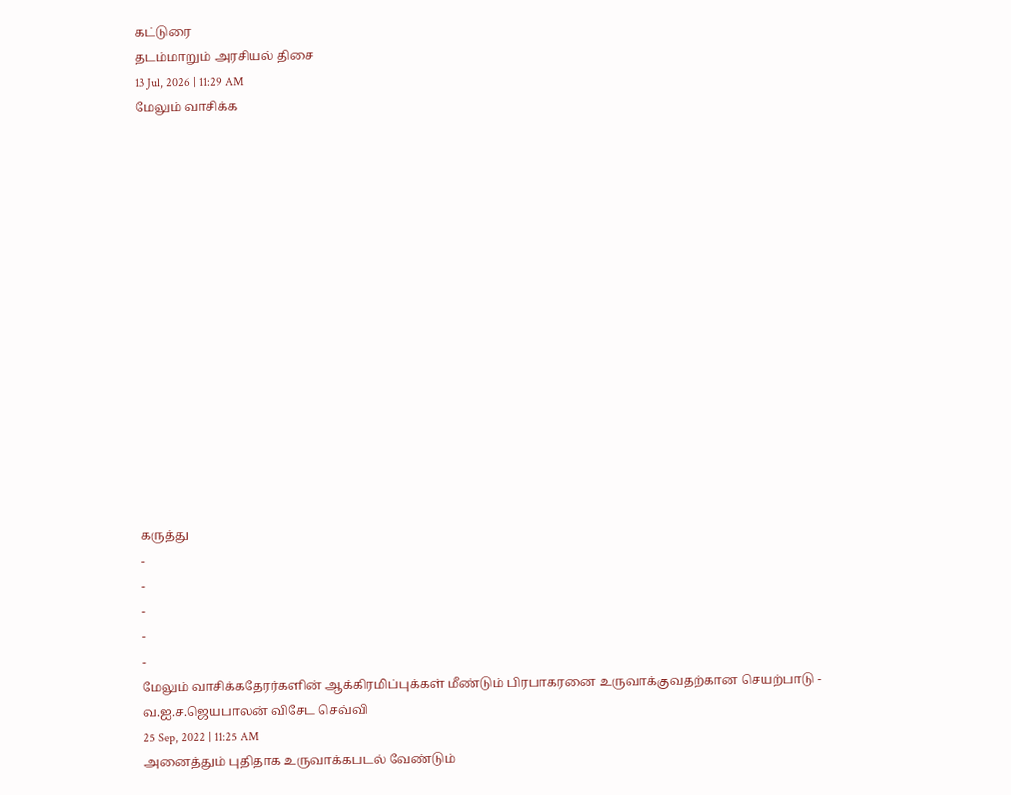கட்டுரை
தடம்மாறும் அரசியல் திசை
13 Jul, 2026 | 11:29 AM
மேலும் வாசிக்க
















கருத்து
-
-
-
-
-
மேலும் வாசிக்கதேரர்களின் ஆக்கிரமிப்புக்கள் மீண்டும் பிரபாகரனை உருவாக்குவதற்கான செயற்பாடு - வ.ஐ.ச.ஜெயபாலன் விசேட செவ்வி
25 Sep, 2022 | 11:25 AM
அனைத்தும் புதிதாக உருவாக்கபடல் வேண்டும்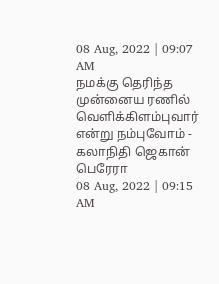08 Aug, 2022 | 09:07 AM
நமக்கு தெரிந்த முன்னைய ரணில் வெளிக்கிளம்புவார் என்று நம்புவோம் - கலாநிதி ஜெகான் பெரேரா
08 Aug, 2022 | 09:15 AM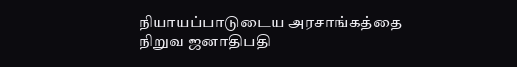நியாயப்பாடுடைய அரசாங்கத்தை நிறுவ ஜனாதிபதி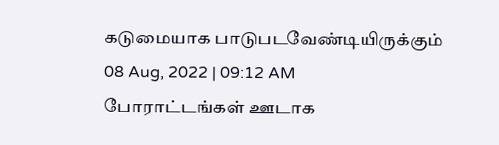கடுமையாக பாடுபடவேண்டியிருக்கும்
08 Aug, 2022 | 09:12 AM
போராட்டங்கள் ஊடாக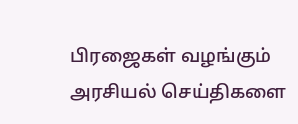பிரஜைகள் வழங்கும் அரசியல் செய்திகளை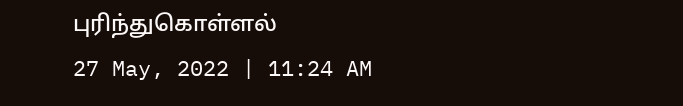புரிந்துகொள்ளல்
27 May, 2022 | 11:24 AM